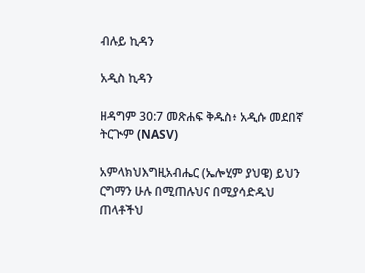ብሉይ ኪዳን

አዲስ ኪዳን

ዘዳግም 30:7 መጽሐፍ ቅዱስ፥ አዲሱ መደበኛ ትርጒም (NASV)

አምላክህእግዚአብሔር (ኤሎሂም ያህዌ) ይህን ርግማን ሁሉ በሚጠሉህና በሚያሳድዱህ ጠላቶችህ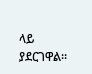ላይ ያደርገዋል።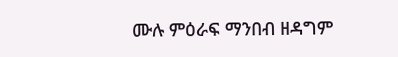ሙሉ ምዕራፍ ማንበብ ዘዳግም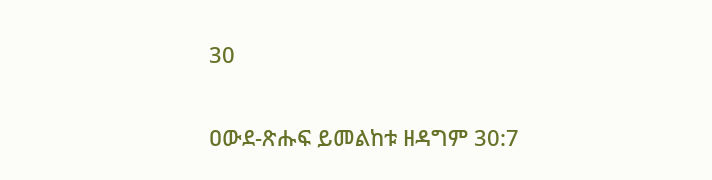30

ዐውደ-ጽሑፍ ይመልከቱ ዘዳግም 30:7